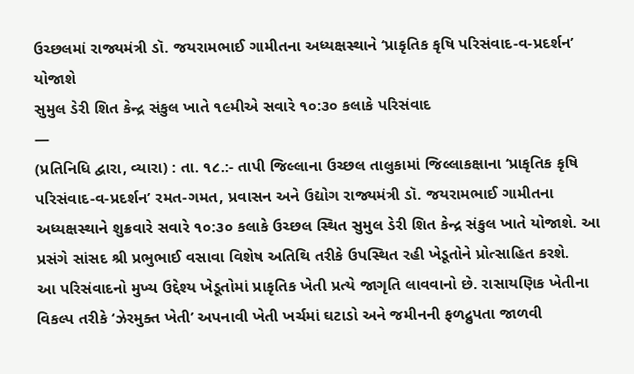ઉચ્છલમાં રાજ્યમંત્રી ડૉ. જયરામભાઈ ગામીતના અધ્યક્ષસ્થાને ‘પ્રાકૃતિક કૃષિ પરિસંવાદ-વ-પ્રદર્શન’ યોજાશે
સુમુલ ડેરી શિત કેન્દ્ર સંકુલ ખાતે ૧૯મીએ સવારે ૧૦:૩૦ કલાકે પરિસંવાદ
—
(પ્રતિનિધિ દ્વારા, વ્યારા) : તા. ૧૮.:- તાપી જિલ્લાના ઉચ્છલ તાલુકામાં જિલ્લાકક્ષાના ‘પ્રાકૃતિક કૃષિ પરિસંવાદ-વ-પ્રદર્શન’ રમત-ગમત, પ્રવાસન અને ઉદ્યોગ રાજ્યમંત્રી ડૉ. જયરામભાઈ ગામીતના અધ્યક્ષસ્થાને શુક્રવારે સવારે ૧૦:૩૦ કલાકે ઉચ્છલ સ્થિત સુમુલ ડેરી શિત કેન્દ્ર સંકુલ ખાતે યોજાશે. આ પ્રસંગે સાંસદ શ્રી પ્રભુભાઈ વસાવા વિશેષ અતિથિ તરીકે ઉપસ્થિત રહી ખેડૂતોને પ્રોત્સાહિત કરશે.
આ પરિસંવાદનો મુખ્ય ઉદ્દેશ્ય ખેડૂતોમાં પ્રાકૃતિક ખેતી પ્રત્યે જાગૃતિ લાવવાનો છે. રાસાયણિક ખેતીના વિકલ્પ તરીકે ‘ઝેરમુક્ત ખેતી’ અપનાવી ખેતી ખર્ચમાં ઘટાડો અને જમીનની ફળદ્રુપતા જાળવી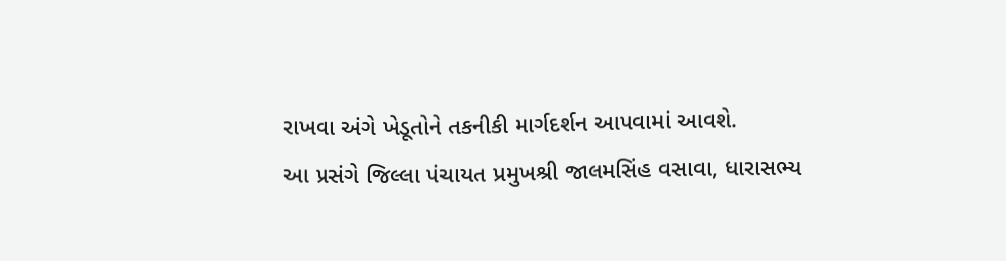રાખવા અંગે ખેડૂતોને તકનીકી માર્ગદર્શન આપવામાં આવશે.
આ પ્રસંગે જિલ્લા પંચાયત પ્રમુખશ્રી જાલમસિંહ વસાવા, ધારાસભ્ય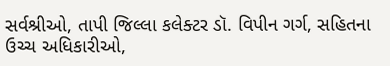સર્વશ્રીઓ, તાપી જિલ્લા કલેક્ટર ડૉ. વિપીન ગર્ગ, સહિતના ઉચ્ચ અધિકારીઓ,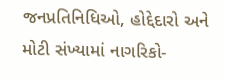જનપ્રતિનિધિઓ, હોદ્દેદારો અને મોટી સંખ્યામાં નાગરિકો-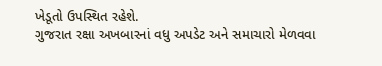ખેડૂતો ઉપસ્થિત રહેશે.
ગુજરાત રક્ષા અખબારનાં વધુ અપડેટ અને સમાચારો મેળવવા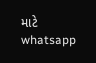માટે whatsapp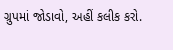ગ્રુપમાં જોડાવો, અહીં કલીક કરો.